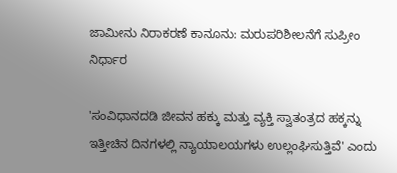ಜಾಮೀನು ನಿರಾಕರಣೆ ಕಾನೂನು: ಮರುಪರಿಶೀಲನೆಗೆ ಸುಪ್ರೀಂ ನಿರ್ಧಾರ

'ಸಂವಿಧಾನದಡಿ ಜೀವನ ಹಕ್ಕು ಮತ್ತು ವ್ಯಕ್ತಿ ಸ್ವಾತಂತ್ರದ ಹಕ್ಕನ್ನು ಇತ್ತೀಚಿನ ದಿನಗಳಲ್ಲಿ ನ್ಯಾಯಾಲಯಗಳು ಉಲ್ಲಂಘಿಸುತ್ತಿವೆ' ಎಂದು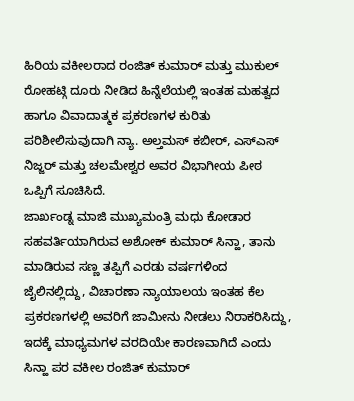ಹಿರಿಯ ವಕೀಲರಾದ ರಂಜಿತ್ ಕುಮಾರ್ ಮತ್ತು ಮುಕುಲ್ ರೋಹಟ್ಗಿ ದೂರು ನೀಡಿದ ಹಿನ್ನೆಲೆಯಲ್ಲಿ ಇಂತಹ ಮಹತ್ವದ ಹಾಗೂ ವಿವಾದಾತ್ಮಕ ಪ್ರಕರಣಗಳ ಕುರಿತು ಪರಿಶೀಲಿಸುವುದಾಗಿ ನ್ಯಾ. ಅಲ್ತಮಸ್ ಕಬೀರ್, ಎಸ್ಎಸ್ ನಿಜ್ಜರ್ ಮತ್ತು ಚಲಮೇಶ್ವರ ಅವರ ವಿಭಾಗೀಯ ಪೀಠ ಒಪ್ಪಿಗೆ ಸೂಚಿಸಿದೆ.
ಜಾರ್ಖಂಡ್ನ ಮಾಜಿ ಮುಖ್ಯಮಂತ್ರಿ ಮಧು ಕೋಡಾರ ಸಹವರ್ತಿಯಾಗಿರುವ ಅಶೋಕ್ ಕುಮಾರ್ ಸಿನ್ಹಾ, ತಾನು ಮಾಡಿರುವ ಸಣ್ಣ ತಪ್ಪಿಗೆ ಎರಡು ವರ್ಷಗಳಿಂದ ಜೈಲಿನಲ್ಲಿದ್ದು, ವಿಚಾರಣಾ ನ್ಯಾಯಾಲಯ ಇಂತಹ ಕೆಲ ಪ್ರಕರಣಗಳಲ್ಲಿ ಅವರಿಗೆ ಜಾಮೀನು ನೀಡಲು ನಿರಾಕರಿಸಿದ್ದು, ಇದಕ್ಕೆ ಮಾಧ್ಯಮಗಳ ವರದಿಯೇ ಕಾರಣವಾಗಿದೆ ಎಂದು ಸಿನ್ಹಾ ಪರ ವಕೀಲ ರಂಜಿತ್ ಕುಮಾರ್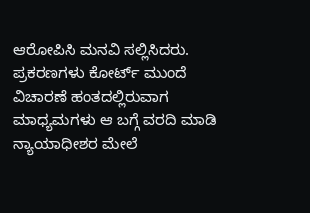ಆರೋಪಿಸಿ ಮನವಿ ಸಲ್ಲಿಸಿದರು.
ಪ್ರಕರಣಗಳು ಕೋರ್ಟ್ ಮುಂದೆ ವಿಚಾರಣೆ ಹಂತದಲ್ಲಿರುವಾಗ ಮಾಧ್ಯಮಗಳು ಆ ಬಗ್ಗೆ ವರದಿ ಮಾಡಿ ನ್ಯಾಯಾಧೀಶರ ಮೇಲೆ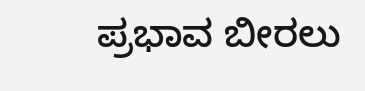ಪ್ರಭಾವ ಬೀರಲು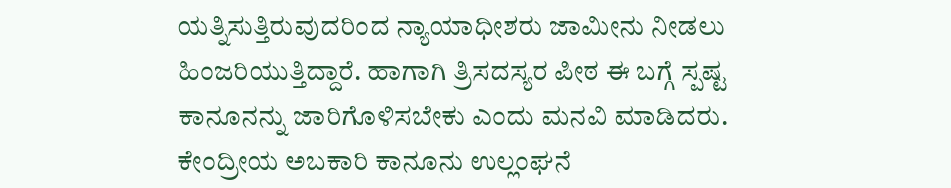ಯತ್ನಿಸುತ್ತಿರುವುದರಿಂದ ನ್ಯಾಯಾಧೀಶರು ಜಾಮೀನು ನೀಡಲು ಹಿಂಜರಿಯುತ್ತಿದ್ದಾರೆ. ಹಾಗಾಗಿ ತ್ರಿಸದಸ್ಯರ ಪೀಠ ಈ ಬಗ್ಗೆ ಸ್ಪಷ್ಟ ಕಾನೂನನ್ನು ಜಾರಿಗೊಳಿಸಬೇಕು ಎಂದು ಮನವಿ ಮಾಡಿದರು.
ಕೇಂದ್ರೀಯ ಅಬಕಾರಿ ಕಾನೂನು ಉಲ್ಲಂಘನೆ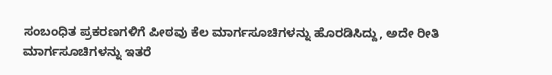ಸಂಬಂಧಿತ ಪ್ರಕರಣಗಳಿಗೆ ಪೀಠವು ಕೆಲ ಮಾರ್ಗಸೂಚಿಗಳನ್ನು ಹೊರಡಿಸಿದ್ದು, ಅದೇ ರೀತಿ ಮಾರ್ಗಸೂಚಿಗಳನ್ನು ಇತರೆ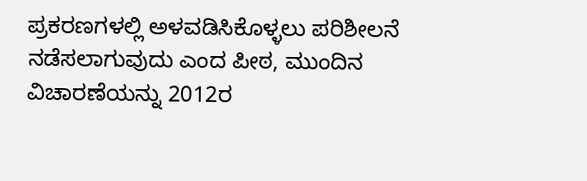ಪ್ರಕರಣಗಳಲ್ಲಿ ಅಳವಡಿಸಿಕೊಳ್ಳಲು ಪರಿಶೀಲನೆ ನಡೆಸಲಾಗುವುದು ಎಂದ ಪೀಠ, ಮುಂದಿನ ವಿಚಾರಣೆಯನ್ನು 2012ರ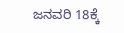ಜನವರಿ 18ಕ್ಕೆ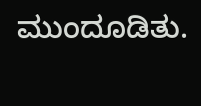ಮುಂದೂಡಿತು.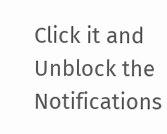Click it and Unblock the Notifications